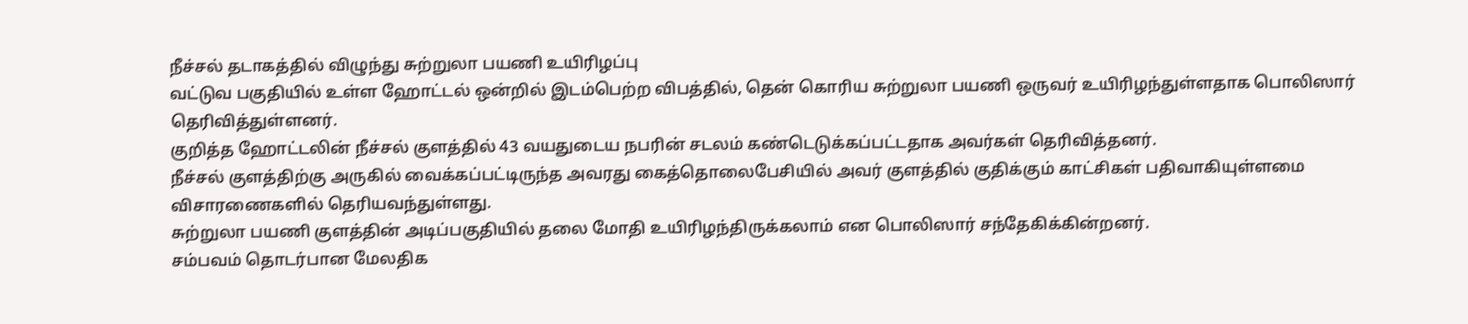நீச்சல் தடாகத்தில் விழுந்து சுற்றுலா பயணி உயிரிழப்பு
வட்டுவ பகுதியில் உள்ள ஹோட்டல் ஒன்றில் இடம்பெற்ற விபத்தில், தென் கொரிய சுற்றுலா பயணி ஒருவர் உயிரிழந்துள்ளதாக பொலிஸார் தெரிவித்துள்ளனர்.
குறித்த ஹோட்டலின் நீச்சல் குளத்தில் 43 வயதுடைய நபரின் சடலம் கண்டெடுக்கப்பட்டதாக அவர்கள் தெரிவித்தனர்.
நீச்சல் குளத்திற்கு அருகில் வைக்கப்பட்டிருந்த அவரது கைத்தொலைபேசியில் அவர் குளத்தில் குதிக்கும் காட்சிகள் பதிவாகியுள்ளமை விசாரணைகளில் தெரியவந்துள்ளது.
சுற்றுலா பயணி குளத்தின் அடிப்பகுதியில் தலை மோதி உயிரிழந்திருக்கலாம் என பொலிஸார் சந்தேகிக்கின்றனர்.
சம்பவம் தொடர்பான மேலதிக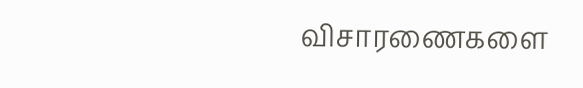விசாரணைகளை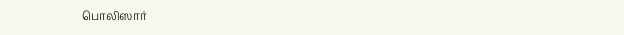பொலிஸார்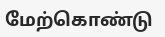மேற்கொண்டு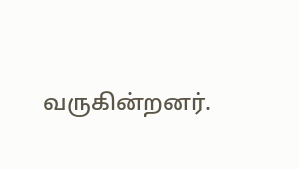வருகின்றனர்.